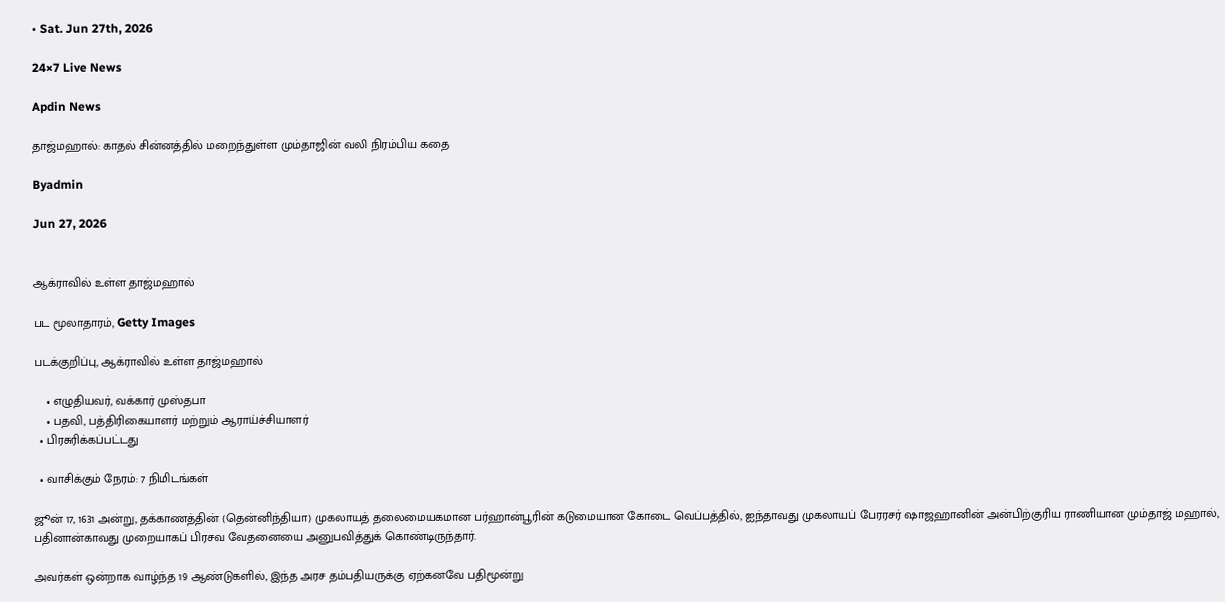• Sat. Jun 27th, 2026

24×7 Live News

Apdin News

தாஜ்மஹால்: காதல் சின்னத்தில் மறைந்துள்ள மும்தாஜின் வலி நிரம்பிய கதை

Byadmin

Jun 27, 2026


ஆக்ராவில் உள்ள தாஜ்மஹால்

பட மூலாதாரம், Getty Images

படக்குறிப்பு, ஆக்ராவில் உள்ள தாஜ்மஹால்

    • எழுதியவர், வக்கார் முஸ்தபா
    • பதவி, பத்திரிகையாளர் மற்றும் ஆராய்ச்சியாளர்
  • பிரசுரிக்கப்பட்டது

  • வாசிக்கும் நேரம்: 7 நிமிடங்கள்

ஜூன் 17, 1631 அன்று, தக்காணத்தின் (தென்னிந்தியா) முகலாயத் தலைமையகமான பர்ஹான்பூரின் கடுமையான கோடை வெப்பத்தில், ஐந்தாவது முகலாயப் பேரரசர் ஷாஜஹானின் அன்பிற்குரிய ராணியான மும்தாஜ் மஹால், பதினான்காவது முறையாகப் பிரசவ வேதனையை அனுபவித்துக் கொண்டிருந்தார்.

அவர்கள் ஒன்றாக வாழ்ந்த 19 ஆண்டுகளில், இந்த அரச தம்பதியருக்கு ஏற்கனவே பதிமூன்று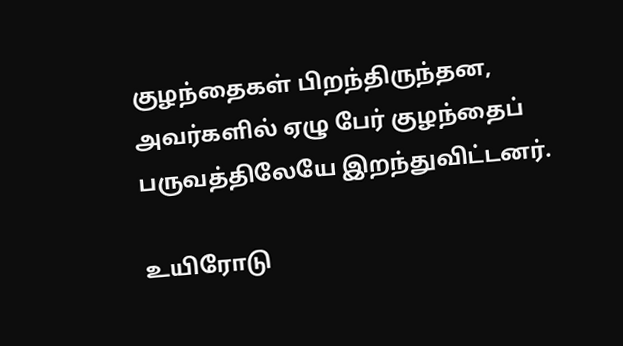குழந்தைகள் பிறந்திருந்தன, அவர்களில் ஏழு பேர் குழந்தைப் பருவத்திலேயே இறந்துவிட்டனர்.

உயிரோடு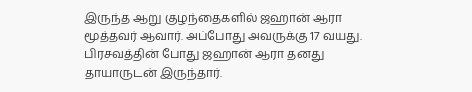இருந்த ஆறு குழந்தைகளில் ஜஹான் ஆரா மூத்தவர் ஆவார். அப்போது அவருக்கு 17 வயது. பிரசவத்தின் போது ஜஹான் ஆரா தனது தாயாருடன் இருந்தார்.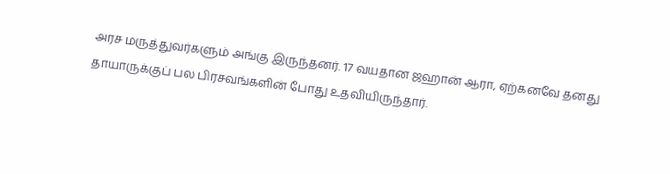அரச மருத்துவர்களும் அங்கு இருந்தனர். 17 வயதான ஜஹான் ஆரா, ஏற்கனவே தனது தாயாருக்குப் பல பிரசவங்களின் போது உதவியிருந்தார்.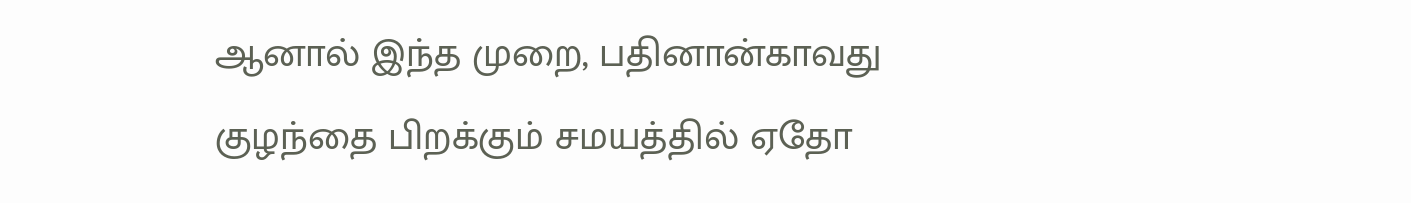ஆனால் இந்த முறை, பதினான்காவது குழந்தை பிறக்கும் சமயத்தில் ஏதோ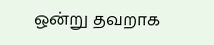ஒன்று தவறாக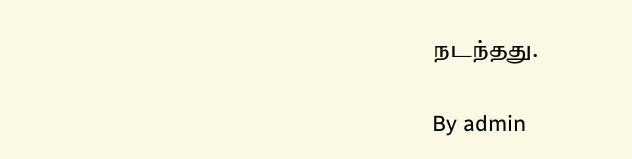நடந்தது.

By admin